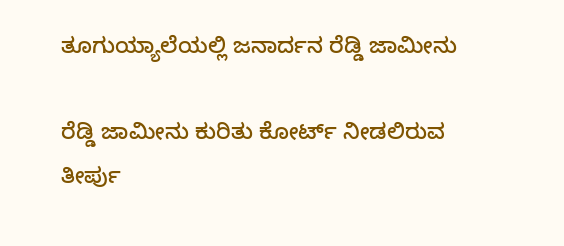ತೂಗುಯ್ಯಾಲೆಯಲ್ಲಿ ಜನಾರ್ದನ ರೆಡ್ಡಿ ಜಾಮೀನು

ರೆಡ್ಡಿ ಜಾಮೀನು ಕುರಿತು ಕೋರ್ಟ್ ನೀಡಲಿರುವ ತೀರ್ಪು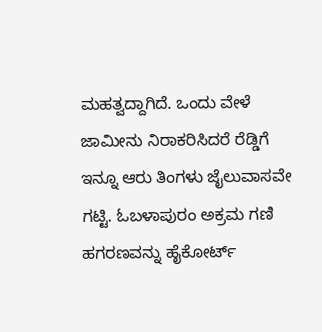ಮಹತ್ವದ್ದಾಗಿದೆ. ಒಂದು ವೇಳೆ ಜಾಮೀನು ನಿರಾಕರಿಸಿದರೆ ರೆಡ್ಡಿಗೆ ಇನ್ನೂ ಆರು ತಿಂಗಳು ಜೈಲುವಾಸವೇ ಗಟ್ಟಿ. ಓಬಳಾಪುರಂ ಅಕ್ರಮ ಗಣಿ ಹಗರಣವನ್ನು ಹೈಕೋರ್ಟ್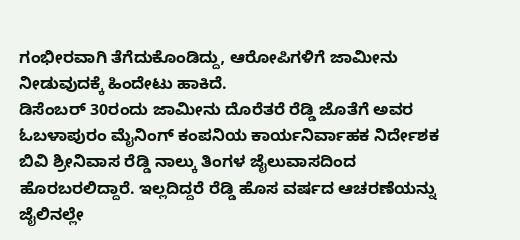ಗಂಭೀರವಾಗಿ ತೆಗೆದುಕೊಂಡಿದ್ದು, ಆರೋಪಿಗಳಿಗೆ ಜಾಮೀನು ನೀಡುವುದಕ್ಕೆ ಹಿಂದೇಟು ಹಾಕಿದೆ.
ಡಿಸೆಂಬರ್ 30ರಂದು ಜಾಮೀನು ದೊರೆತರೆ ರೆಡ್ಡಿ ಜೊತೆಗೆ ಅವರ ಓಬಳಾಪುರಂ ಮೈನಿಂಗ್ ಕಂಪನಿಯ ಕಾರ್ಯನಿರ್ವಾಹಕ ನಿರ್ದೇಶಕ ಬಿವಿ ಶ್ರೀನಿವಾಸ ರೆಡ್ಡಿ ನಾಲ್ಕು ತಿಂಗಳ ಜೈಲುವಾಸದಿಂದ ಹೊರಬರಲಿದ್ದಾರೆ. ಇಲ್ಲದಿದ್ದರೆ ರೆಡ್ಡಿ ಹೊಸ ವರ್ಷದ ಆಚರಣೆಯನ್ನು ಜೈಲಿನಲ್ಲೇ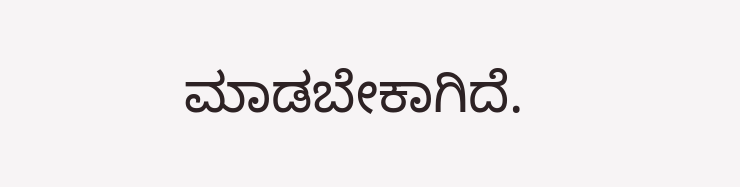ಮಾಡಬೇಕಾಗಿದೆ.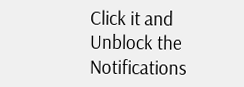Click it and Unblock the Notifications